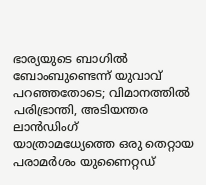ഭാര്യയുടെ ബാഗിൽ ബോംബുണ്ടെന്ന് യുവാവ് പറഞ്ഞതോടെ; വിമാനത്തിൽ പരിഭ്രാന്തി, അടിയന്തര ലാൻഡിംഗ്
യാത്രാമധ്യേത്തെ ഒരു തെറ്റായ പരാമർശം യുണൈറ്റഡ്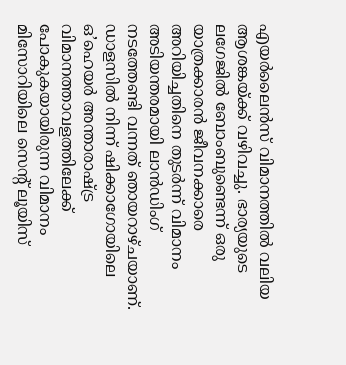എയർലൈൻസ് വിമാനത്തിൽ വലിയ ആശങ്കയ്ക്ക് വഴിവച്ചു. ഭാര്യയുടെ ലഗേജിൽ ബോംബുണ്ടെന്ന് ഒരു യാത്രക്കാരൻ ജീവനക്കാരെ അറിയിച്ചതിനെ തുടർന്ന് വിമാനം അടിയന്തരമായി ലാൻഡിംഗ് നടത്തേണ്ടി വന്നത് ഞായറാഴ്ചയാണ്.
ഡാളസിൽ നിന്ന് ഷിക്കാഗോയിലെ ഒ’ഹെയർ അന്താരാഷ്ട്ര വിമാനത്താവളത്തിലേക്ക് പോകുകയായിരുന്ന വിമാനം മിസോറിയിലെ സെന്റ് ലൂയിസ്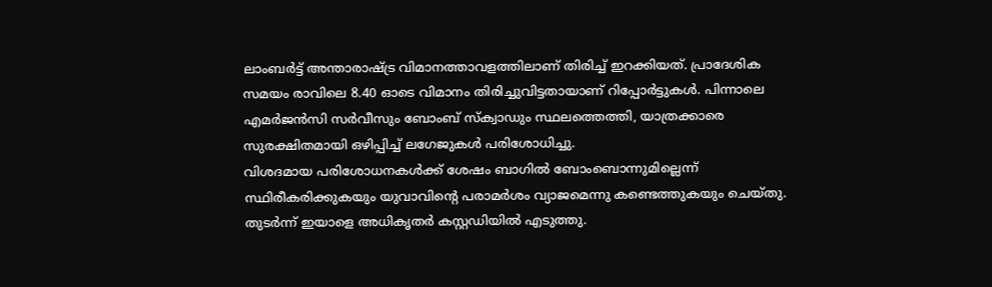ലാംബർട്ട് അന്താരാഷ്ട്ര വിമാനത്താവളത്തിലാണ് തിരിച്ച് ഇറക്കിയത്. പ്രാദേശിക സമയം രാവിലെ 8.40 ഓടെ വിമാനം തിരിച്ചുവിട്ടതായാണ് റിപ്പോർട്ടുകൾ. പിന്നാലെ എമർജൻസി സർവീസും ബോംബ് സ്ക്വാഡും സ്ഥലത്തെത്തി, യാത്രക്കാരെ സുരക്ഷിതമായി ഒഴിപ്പിച്ച് ലഗേജുകൾ പരിശോധിച്ചു.
വിശദമായ പരിശോധനകൾക്ക് ശേഷം ബാഗിൽ ബോംബൊന്നുമില്ലെന്ന് സ്ഥിരീകരിക്കുകയും യുവാവിന്റെ പരാമർശം വ്യാജമെന്നു കണ്ടെത്തുകയും ചെയ്തു. തുടർന്ന് ഇയാളെ അധികൃതർ കസ്റ്റഡിയിൽ എടുത്തു.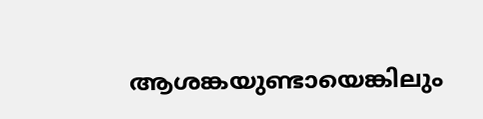ആശങ്കയുണ്ടായെങ്കിലും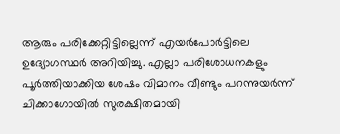ആരും പരിക്കേറ്റിട്ടില്ലെന്ന് എയർപോർട്ടിലെ ഉദ്യോഗസ്ഥർ അറിയിച്ചു. എല്ലാ പരിശോധനകളും പൂർത്തിയാക്കിയ ശേഷം വിമാനം വീണ്ടും പറന്നുയർന്ന് ചിക്കാഗോയിൽ സുരക്ഷിതമായി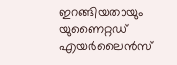ഇറങ്ങിയതായും യുണൈറ്റഡ് എയർലൈൻസ്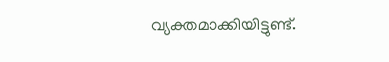വ്യക്തമാക്കിയിട്ടുണ്ട്.